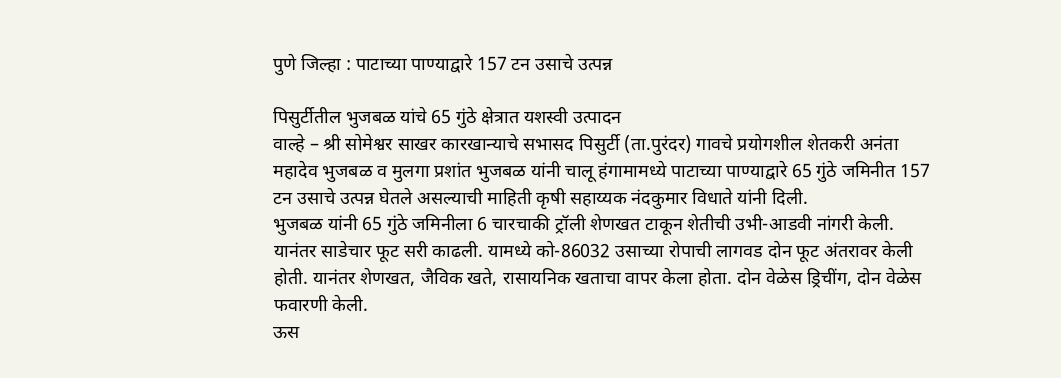पुणे जिल्हा : पाटाच्या पाण्याद्वारे 157 टन उसाचे उत्पन्न

पिसुर्टीतील भुजबळ यांचे 65 गुंठे क्षेत्रात यशस्वी उत्पादन
वाल्हे – श्री सोमेश्वर साखर कारखान्याचे सभासद पिसुर्टी (ता.पुरंदर) गावचे प्रयोगशील शेतकरी अनंता महादेव भुजबळ व मुलगा प्रशांत भुजबळ यांनी चालू हंगामामध्ये पाटाच्या पाण्याद्वारे 65 गुंठे जमिनीत 157 टन उसाचे उत्पन्न घेतले असल्याची माहिती कृषी सहाय्यक नंदकुमार विधाते यांनी दिली.
भुजबळ यांनी 65 गुंठे जमिनीला 6 चारचाकी ट्रॉली शेणखत टाकून शेतीची उभी-आडवी नांगरी केली. यानंतर साडेचार फूट सरी काढली. यामध्ये को-86032 उसाच्या रोपाची लागवड दोन फूट अंतरावर केली होती. यानंतर शेणखत, जैविक खते, रासायनिक खताचा वापर केला होता. दोन वेळेस ड्रिचींग, दोन वेळेस फवारणी केली.
ऊस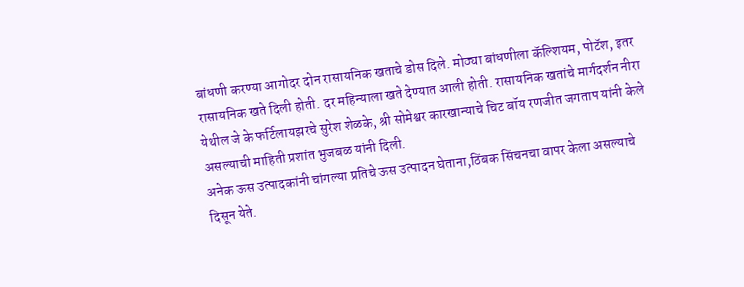बांधणी करण्या आगोदर दोन रासायनिक खताचे डोस दिले. मोठ्या बांधणीला कॅल्शियम, पोटॅश, इतर रासायनिक खते दिली होती. दर महिन्याला खते देण्यात आली होती. रासायनिक खतांचे मार्गदर्शन नीरा येथील जे के फर्टिलायझरचे सुरेश शेळके, श्री सोमेश्वर कारखान्याचे चिट बॉय रणजीत जगताप यांनी केले असल्याची माहिती प्रशांत भुजबळ यांनी दिली.
अनेक ऊस उत्पादकांनी चांगल्या प्रतिचे ऊस उत्पादन घेताना,ठिंबक सिंचनचा वापर केला असल्याचे दिसून येते.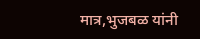मात्र,भुजबळ यांनी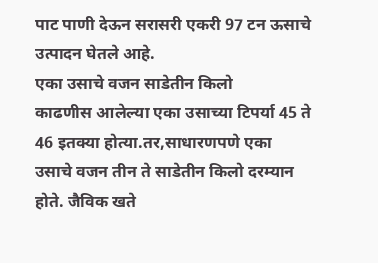पाट पाणी देऊन सरासरी एकरी 97 टन ऊसाचे उत्पादन घेतले आहे.
एका उसाचे वजन साडेतीन किलो
काढणीस आलेल्या एका उसाच्या टिपर्या 45 ते 46 इतक्या होत्या.तर,साधारणपणे एका उसाचे वजन तीन ते साडेतीन किलो दरम्यान होते. जैविक खते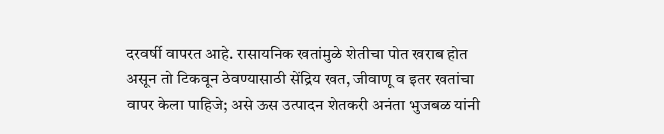दरवर्षी वापरत आहे. रासायनिक खतांमुळे शेतीचा पोत खराब होत असून तो टिकवून ठेवण्यासाठी सेंद्रिय खत, जीवाणू व इतर खतांचा वापर केला पाहिजे; असे ऊस उत्पादन शेतकरी अनंता भुजबळ यांनी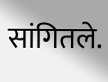सांगितले.